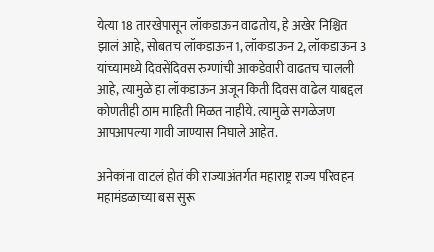येत्या 18 तारखेपासून लॉकडाऊन वाढतोय, हे अखेर निश्चित झालं आहे, सोबतच लॉकडाऊन 1, लॉकडाऊन 2, लॉकडाऊन 3 यांच्यामध्ये दिवसेंदिवस रुग्णांची आकडेवारी वाढतच चालली आहे, त्यामुळे हा लॉकडाऊन अजून किती दिवस वाढेल याबद्दल कोणतीही ठाम माहिती मिळत नाहीये. त्यामुळे सगळेजण आपआपल्या गावी जाण्यास निघाले आहेत.

अनेकांना वाटलं होतं की राज्याअंतर्गत महाराष्ट्र राज्य परिवहन महामंडळाच्या बस सुरू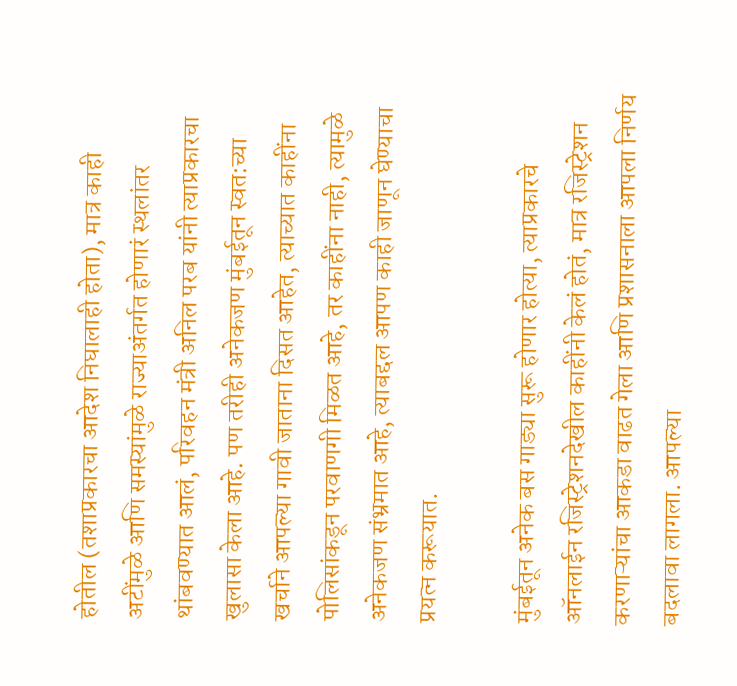होतील (तशाप्रकारचा आदेश निघालाही होता), मात्र काही अटींमुळे आणि समस्यांमुळे राज्याअंतर्गत होणारं स्थलांतर थांबवण्यात आलं, परिवहन मंत्री अनिल परब यांनी त्याप्रकारचा खुलासा केला आहे. पण तरीही अनेकजण मुंबईतून स्वत:च्या खर्चाने आपल्या गावी जाताना दिसत आहेत, त्याच्यात काहींना पोलिसांकडून परवाणगी मिळत आहे, तर काहींना नाही, त्यामुळे अनेकजण संभ्रमात आहे, त्याबद्दल आपण काही जाणून घेण्याचा प्रयत्न करूयात.

मुंबईतून अनेक बस गाड्या सुरू होणार होत्या, त्याप्रकारचे ऑनलाईन रजिस्ट्रेशनदेखील काहींनी केलं होतं, मात्र रजिस्ट्रेशन करणाऱ्यांचा आकडा वाढत गेला आणि प्रशासनाला आपला निर्णय बदलावा लागला. आपल्या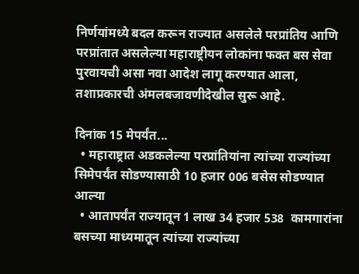निर्णयांमध्ये बदल करून राज्यात असलेले परप्रांतिय आणि परप्रांतात असलेल्या महाराष्ट्रीयन लोकांना फक्त बस सेवा पुरवायची असा नवा आदेश लागू करण्यात आला, तशाप्रकारची अंमलबजावणीदेखील सुरू आहे.

दिनांक 15 मेपर्यंत...
  • महाराष्ट्रात अडकलेल्या परप्रांतियांना त्यांच्या राज्यांच्या सिमेपर्यंत सोडण्यासाठी 10 हजार 006 बसेस सोडण्यात आल्या
  • आतापर्यंत राज्यातून 1 लाख 34 हजार 538  कामगारांना बसच्या माध्यमातून त्यांच्या राज्यांच्या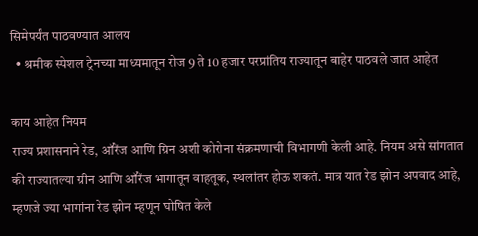सिमेपर्यंत पाठवण्यात आलय
  • श्रमीक स्पेशल ट्रेनच्या माध्यमातून रोज 9 ते 10 हजार परप्रांतिय राज्यातून बाहेर पाठवले जात आहेत

काय आहेत नियम
राज्य प्रशासनाने रेड, ऑरेंज आणि ग्रिन अशी कोरोना संक्रमणाची विभागणी केली आहे. नियम असे सांगतात की राज्यातल्या ग्रीन आणि ऑरेंज भागातून वाहतूक, स्थलांतर होऊ शकतं. मात्र यात रेड झोन अपवाद आहे, म्हणजे ज्या भागांना रेड झोन म्हणून घोषित केले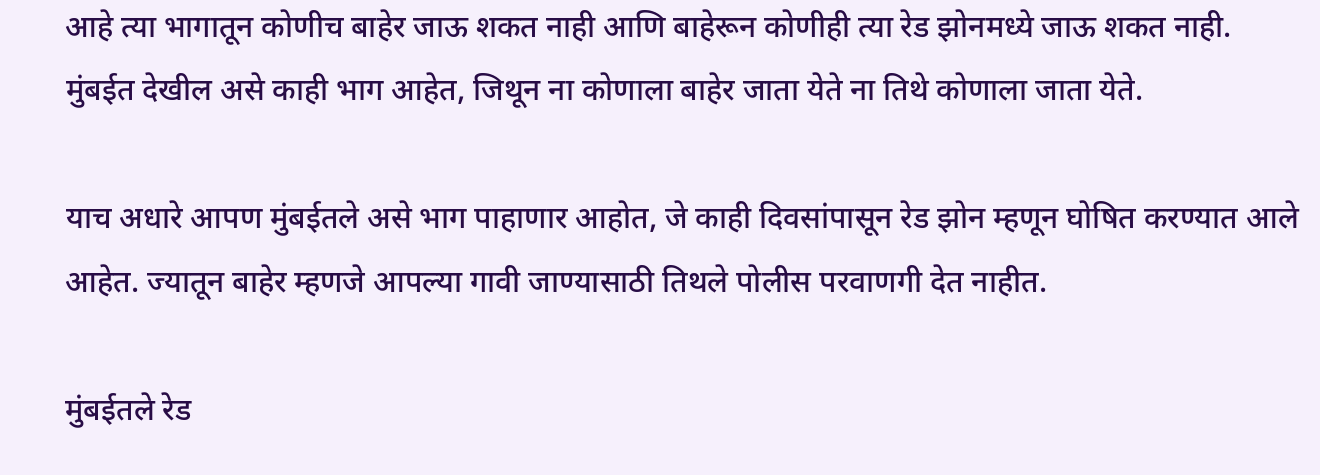आहे त्या भागातून कोणीच बाहेर जाऊ शकत नाही आणि बाहेरून कोणीही त्या रेड झोनमध्ये जाऊ शकत नाही. मुंबईत देखील असे काही भाग आहेत, जिथून ना कोणाला बाहेर जाता येते ना तिथे कोणाला जाता येते.

याच अधारे आपण मुंबईतले असे भाग पाहाणार आहोत, जे काही दिवसांपासून रेड झोन म्हणून घोषित करण्यात आले आहेत. ज्यातून बाहेर म्हणजे आपल्या गावी जाण्यासाठी तिथले पोलीस परवाणगी देत नाहीत.

मुंबईतले रेड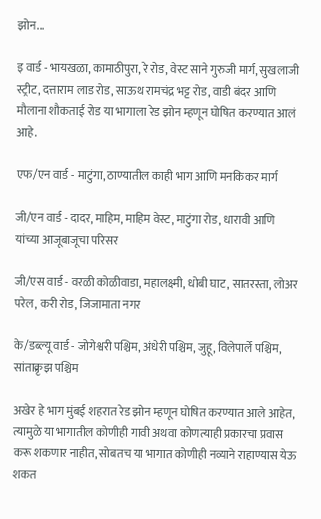झोन...

इ वार्ड - भायखळा, कामाठीपुरा, रे रोड, वेस्ट साने गुरुजी मार्ग, सुखलाजी स्ट्रीट, दत्ताराम लाड रोड, साऊथ रामचंद्र भट्ट रोड, वाडी बंदर आणि मौलाना शौकताई रोड या भागाला रेड झोन म्हणून घोषित करण्यात आलं आहे.

एफ/एन वार्ड - माटुंगा, ठाण्यातील काही भाग आणि मनकिकर मार्ग

जी/एन वार्ड - दादर, माहिम, माहिम वेस्ट, माटुंगा रोड, धारावी आणि यांच्या आजूबाजूचा परिसर

जी/एस वार्ड - वरळी कोळीवाडा, महालक्ष्मी, धोबी घाट, सातरस्ता, लोअर परेल, करी रोड, जिजामाता नगर

के/डब्ल्यू वार्ड - जोगेश्वरी पश्चिम, अंधेरी पश्चिम, जुहू, विलेपार्ले पश्चिम, सांताक्रृझ पश्चिम

अखेर हे भाग मुंबई शहरात रेड झोन म्हणून घोषित करण्यात आले आहेत, त्यामुळे या भागातील कोणीही गावी अथवा कोणत्याही प्रकारचा प्रवास करू शकणार नाहीत, सोबतच या भागात कोणीही नव्याने राहाण्यास येऊ शकत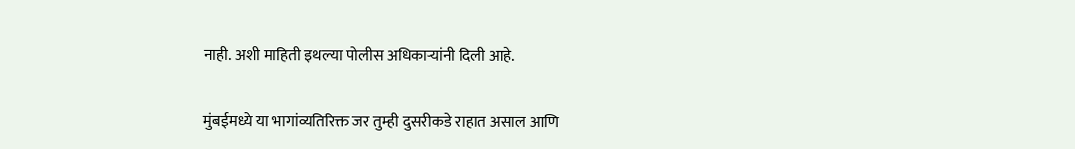नाही. अशी माहिती इथल्या पोलीस अधिकाऱ्यांनी दिली आहे.

मुंबईमध्ये या भागांव्यतिरिक्त जर तुम्ही दुसरीकडे राहात असाल आणि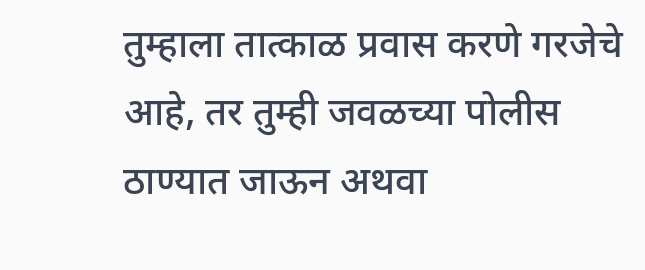तुम्हाला तात्काळ प्रवास करणे गरजेचे आहे, तर तुम्ही जवळच्या पोलीस ठाण्यात जाऊन अथवा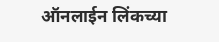ऑनलाईन लिंकच्या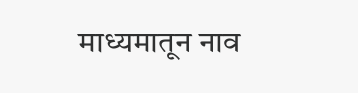माध्यमातून नाव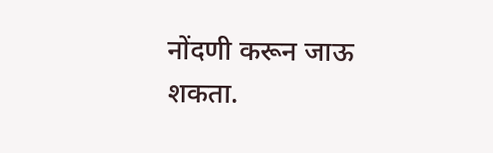नोंदणी करून जाऊ शकता.